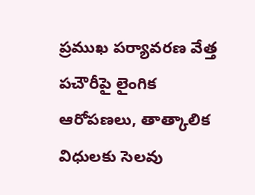ప్రముఖ పర్యావరణ వేత్త పచౌరీపై లైంగిక ఆరోపణలు, తాత్కాలిక విధులకు సెలవు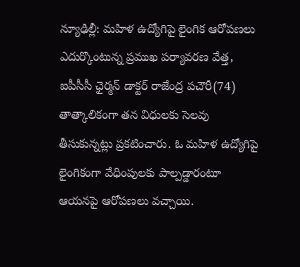న్యూఢిల్లీ: మహిళ ఉద్యోగిపై లైంగిక ఆరోపణలు ఎదుర్కొంటున్న ప్రముఖ పర్యావరణ వేత్త, ఐపీసీసీ ఛైర్మన్ డాక్టర్ రాజేంద్ర పచౌరీ(74) తాత్కాలికంగా తన విధులకు సెలవు తీసుకున్నట్లు ప్రకటించారు. ఓ మహిళ ఉద్యోగిపై లైంగికంగా వేధింపులకు పాల్పడ్డారంటూ ఆయనపై ఆరోపణలు వచ్చాయి.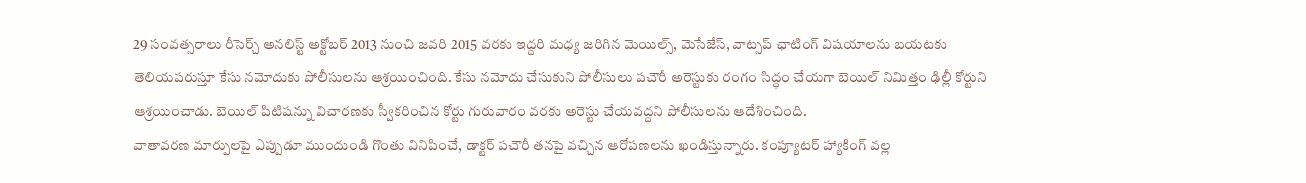29 సంవత్సరాలు రీసెర్చ్ అనలిస్ట్ అక్టోబర్ 2013 నుంచి జవరి 2015 వరకు ఇద్దరి మధ్య జరిగిన మెయిల్స్, మెసేజేస్, వాట్సప్ ఛాటింగ్ విషయాలను బయటకు తెలియపరుస్తూ కేసు నమోదుకు పోలీసులను ఆశ్రయించింది. కేసు నమోదు చేసుకుని పోలీసులు పచౌరీ అరెస్టుకు రంగం సిద్ధం చేయగా బెయిల్ నిమిత్తం ఢిల్లీ కోర్టుని ఆశ్రయించాడు. బెయిల్ పిటిషన్ను విచారణకు స్వీకరించిన కోర్టు గురువారం వరకు అరెస్టు చేయవద్దని పోలీసులను ఆదేశించింది.
వాతావరణ మార్పులపై ఎప్పుడూ ముందుండి గొంతు వినిపించే, డాక్టర్ పచౌరీ తనపై వచ్చిన ఆరోపణలను ఖండిస్తున్నారు. కంప్యూటర్ హ్యాకింగ్ వల్ల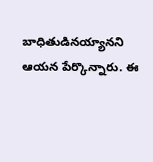బాధితుడినయ్యానని ఆయన పేర్కొన్నారు. ఈ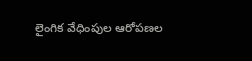లైంగిక వేధింపుల ఆరోపణల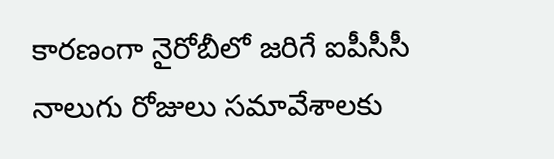కారణంగా నైరోబీలో జరిగే ఐపీసీసీ నాలుగు రోజులు సమావేశాలకు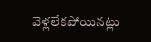వెళ్లలేకపోయినట్లు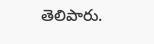తెలిపారు.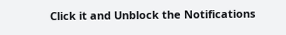Click it and Unblock the Notifications